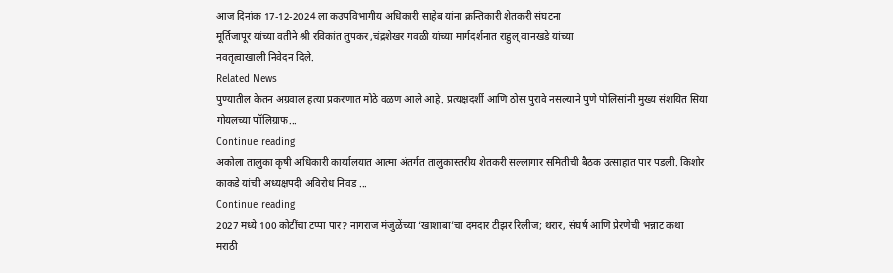आज दिनांक 17-12-2024 ला कउपविभागीय अधिकारी साहेब यांना क्रन्तिकारी शेतकरी संघटना
मूर्तिजापूर यांच्या वतीने श्री रविकांत तुपकर ,चंद्रशेखर गवळी यांच्या मार्गदर्शनात राहुल् वानखडे यांच्या
नवतृत्वाखाली निवेदन दिले.
Related News
पुण्यातील केतन अग्रवाल हत्या प्रकरणात मोठे वळण आले आहे. प्रत्यक्षदर्शी आणि ठोस पुरावे नसल्याने पुणे पोलिसांनी मुख्य संशयित सिया गोयलच्या पॉलिग्राफ...
Continue reading
अकोला तालुका कृषी अधिकारी कार्यालयात आत्मा अंतर्गत तालुकास्तरीय शेतकरी सल्लागार समितीची बैठक उत्साहात पार पडली. किशोर काकडे यांची अध्यक्षपदी अविरोध निवड ...
Continue reading
2027 मध्ये 100 कोटींचा टप्पा पार? नागराज मंजुळेंच्या ‘खाशाबा’चा दमदार टीझर रिलीज; थरार, संघर्ष आणि प्रेरणेची भन्नाट कथा
मराठी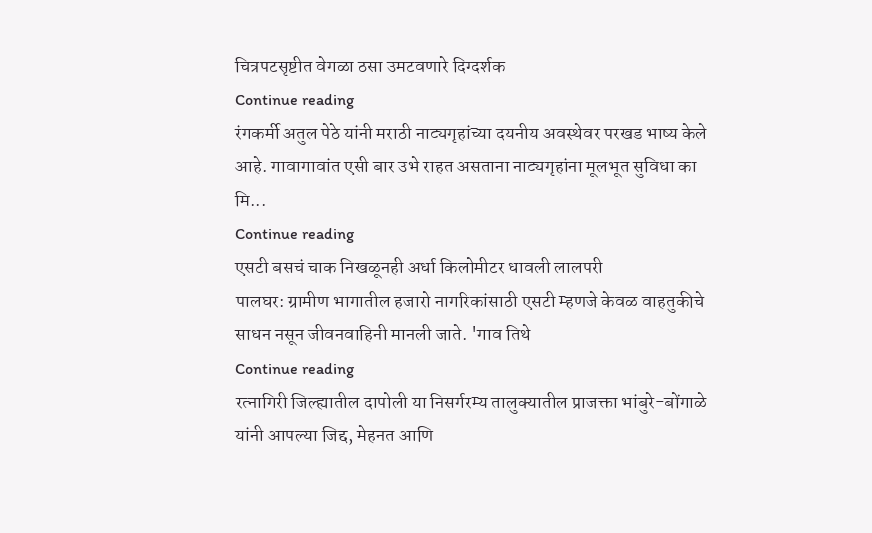चित्रपटसृष्टीत वेगळा ठसा उमटवणारे दिग्दर्शक
Continue reading
रंगकर्मी अतुल पेठे यांनी मराठी नाट्यगृहांच्या दयनीय अवस्थेवर परखड भाष्य केले आहे. गावागावांत एसी बार उभे राहत असताना नाट्यगृहांना मूलभूत सुविधा का मि...
Continue reading
एसटी बसचं चाक निखळूनही अर्धा किलोमीटर धावली लालपरी
पालघर: ग्रामीण भागातील हजारो नागरिकांसाठी एसटी म्हणजे केवळ वाहतुकीचे साधन नसून जीवनवाहिनी मानली जाते. 'गाव तिथे
Continue reading
रत्नागिरी जिल्ह्यातील दापोली या निसर्गरम्य तालुक्यातील प्राजक्ता भांबुरे-बोंगाळे यांनी आपल्या जिद्द, मेहनत आणि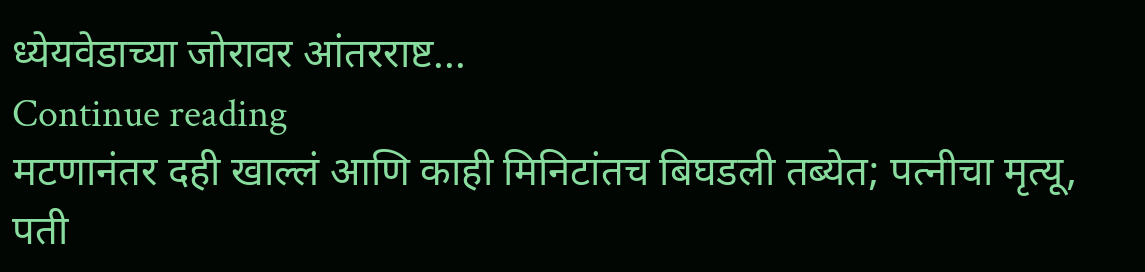ध्येयवेडाच्या जोरावर आंतरराष्ट...
Continue reading
मटणानंतर दही खाल्लं आणि काही मिनिटांतच बिघडली तब्येत; पत्नीचा मृत्यू, पती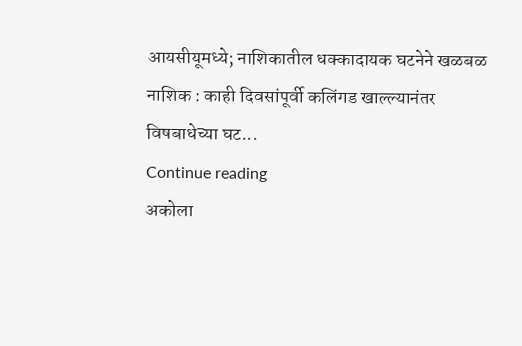आयसीयूमध्ये; नाशिकातील धक्कादायक घटनेने खळबळ
नाशिक : काही दिवसांपूर्वी कलिंगड खाल्ल्यानंतर विषबाधेच्या घट...
Continue reading
अकोला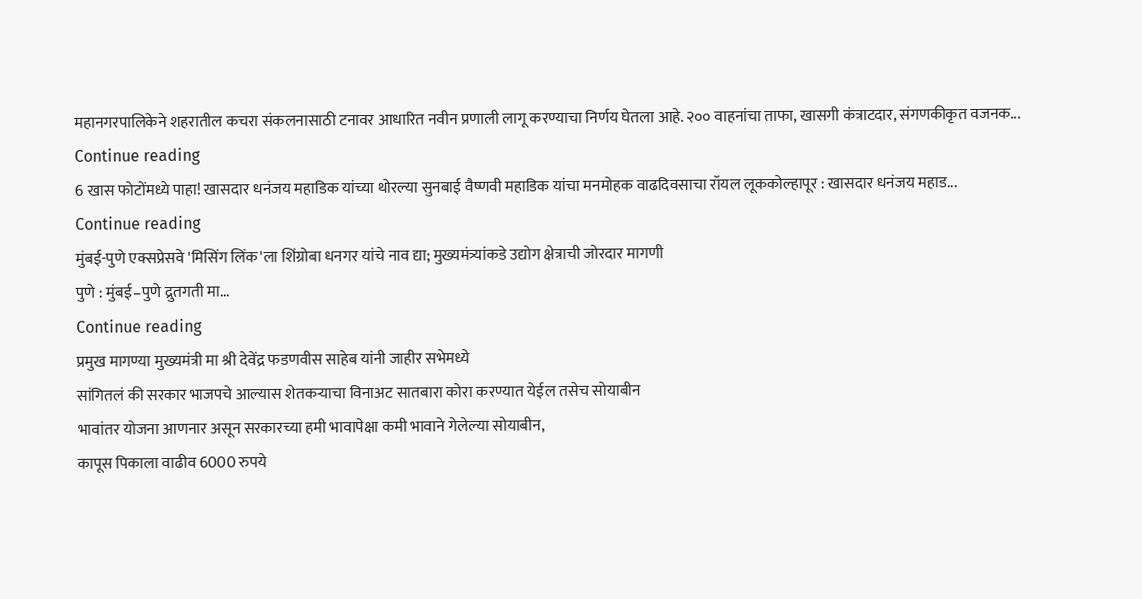महानगरपालिकेने शहरातील कचरा संकलनासाठी टनावर आधारित नवीन प्रणाली लागू करण्याचा निर्णय घेतला आहे. २०० वाहनांचा ताफा, खासगी कंत्राटदार, संगणकीकृत वजनक...
Continue reading
6 खास फोटोंमध्ये पाहा! खासदार धनंजय महाडिक यांच्या थोरल्या सुनबाई वैष्णवी महाडिक यांचा मनमोहक वाढदिवसाचा रॉयल लूककोल्हापूर : खासदार धनंजय महाड...
Continue reading
मुंबई-पुणे एक्सप्रेसवे 'मिसिंग लिंक'ला शिंग्रोबा धनगर यांचे नाव द्या; मुख्यमंत्र्यांकडे उद्योग क्षेत्राची जोरदार मागणी
पुणे : मुंबई–पुणे द्रुतगती मा...
Continue reading
प्रमुख मागण्या मुख्यमंत्री मा श्री देवेंद्र फडणवीस साहेब यांनी जाहीर सभेमध्ये
सांगितलं की सरकार भाजपचे आल्यास शेतकऱ्याचा विनाअट सातबारा कोरा करण्यात येईल तसेच सोयाबीन
भावांतर योजना आणनार असून सरकारच्या हमी भावापेक्षा कमी भावाने गेलेल्या सोयाबीन,
कापूस पिकाला वाढीव 6000 रुपये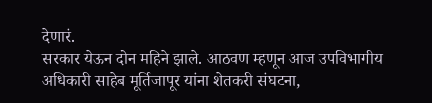देणारं.
सरकार येऊन दोन महिने झाले. आठवण म्हणून आज उपविभागीय अधिकारी साहेब मूर्तिजापूर यांना शेतकरी संघटना,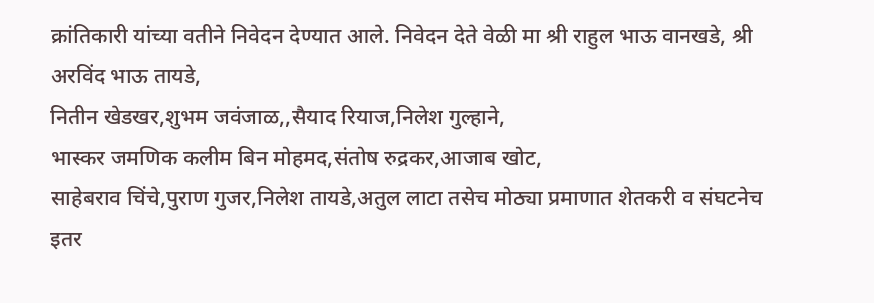क्रांतिकारी यांच्या वतीने निवेदन देण्यात आले. निवेदन देते वेळी मा श्री राहुल भाऊ वानखडे, श्री अरविंद भाऊ तायडे,
नितीन खेडखर,शुभम जवंजाळ,,सैयाद रियाज,निलेश गुल्हाने,
भास्कर जमणिक कलीम बिन मोहमद,संतोष रुद्रकर,आजाब खोट,
साहेबराव चिंचे,पुराण गुजर,निलेश तायडे,अतुल लाटा तसेच मोठ्या प्रमाणात शेतकरी व संघटनेच
इतर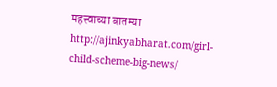महत्त्वाच्या बातम्या http://ajinkyabharat.com/girl-child-scheme-big-news/